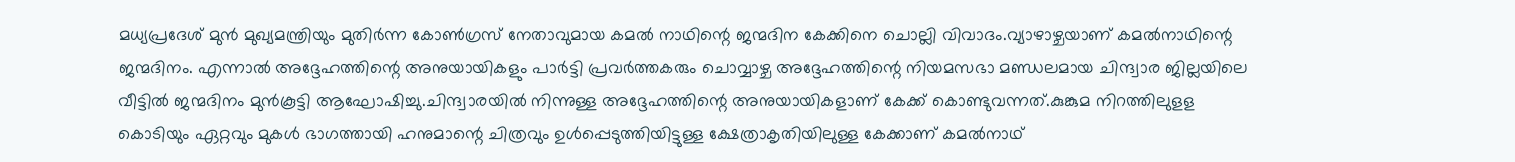മധ്യപ്രദേശ് മുൻ മുഖ്യമന്ത്രിയും മുതിർന്ന കോൺഗ്രസ് നേതാവുമായ കമൽ നാഥിന്റെ ജന്മദിന കേക്കിനെ ചൊല്ലി വിവാദം.വ്യാഴാഴ്ചയാണ് കമൽനാഥിന്റെ ജന്മദിനം. എന്നാൽ അദ്ദേഹത്തിന്റെ അനുയായികളും പാർട്ടി പ്രവർത്തകരും ചൊവ്വാഴ്ച അദ്ദേഹത്തിന്റെ നിയമസഭാ മണ്ഡലമായ ചിന്ദ്വാര ജില്ലയിലെ വീട്ടിൽ ജന്മദിനം മുൻകൂട്ടി ആഘോഷിച്ചു.ചിന്ദ്വാരയിൽ നിന്നുള്ള അദ്ദേഹത്തിന്റെ അനുയായികളാണ് കേക്ക് കൊണ്ടുവന്നത്.കുങ്കുമ നിറത്തിലുളള കൊടിയും ഏറ്റവും മുകള്‍ ഭാഗത്തായി ഹനുമാന്റെ ചിത്രവും ഉള്‍പ്പെടുത്തിയിട്ടുള്ള ക്ഷേത്രാകൃതിയിലുള്ള കേക്കാണ് കമല്‍നാഥ്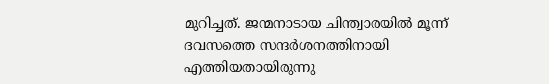മുറിച്ചത്. ജന്മനാടായ ചിന്ത്വാരയില്‍ മൂന്ന് ദവസത്തെ സന്ദര്‍ശനത്തിനായി എത്തിയതായിരുന്നു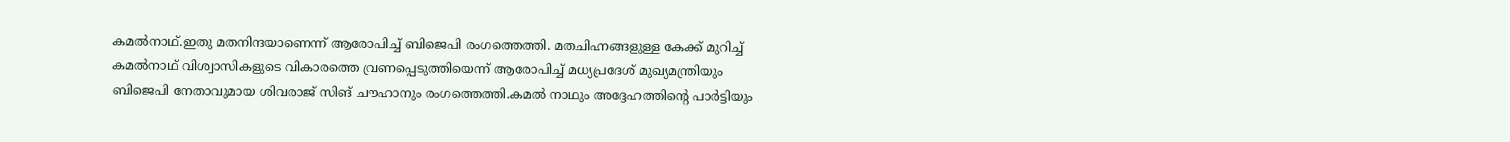കമല്‍നാഥ്.ഇതു മതനിന്ദയാണെന്ന് ആരോപിച്ച് ബിജെപി രംഗത്തെത്തി. മതചിഹ്നങ്ങളുള്ള കേക്ക് മുറിച്ച് കമൽനാഥ് വിശ്വാസികളുടെ വികാരത്തെ വ്രണപ്പെടുത്തിയെന്ന് ആരോപിച്ച് മധ്യപ്രദേശ് മുഖ്യമന്ത്രിയും ബിജെപി നേതാവുമായ ശിവരാജ് സിങ് ചൗഹാനും രംഗത്തെത്തി.കമൽ നാഥും അദ്ദേഹത്തിന്റെ പാർട്ടിയും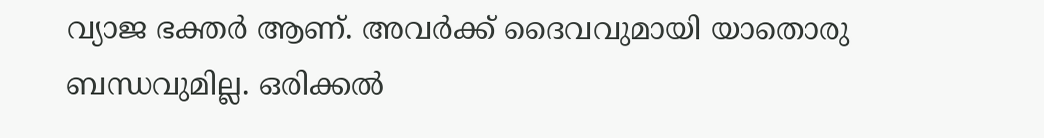വ്യാജ ഭക്തർ ആണ്. അവർക്ക് ദൈവവുമായി യാതൊരു ബന്ധവുമില്ല. ഒരിക്കൽ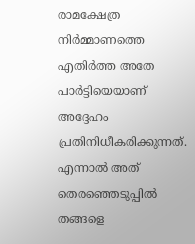രാമക്ഷേത്ര നിർമ്മാണത്തെ എതിർത്ത അതേ പാർട്ടിയെയാണ് അദ്ദേഹം പ്രതിനിധീകരിക്കുന്നത്. എന്നാൽ അത് തെരഞ്ഞെടുപ്പിൽ തങ്ങളെ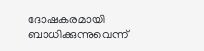ദോഷകരമായി ബാധിക്കുന്നുവെന്ന്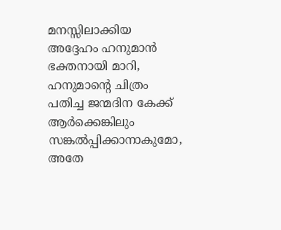മനസ്സിലാക്കിയ അദ്ദേഹം ഹനുമാൻ ഭക്തനായി മാറി, ഹനുമാന്റെ ചിത്രം പതിച്ച ജന്മദിന കേക്ക് ആർക്കെങ്കിലും സങ്കൽപ്പിക്കാനാകുമോ, അതേ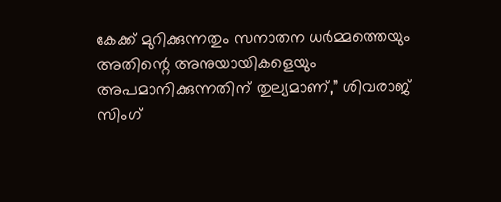കേക്ക് മുറിക്കുന്നതും സനാതന ധർമ്മത്തെയും അതിന്റെ അനുയായികളെയും അപമാനിക്കുന്നതിന് തുല്യമാണ്,” ശിവരാജ് സിംഗ്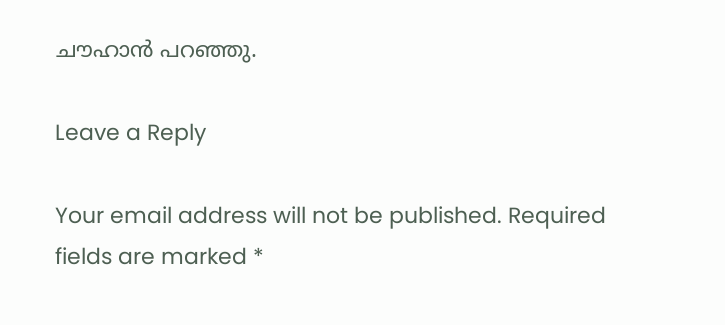ചൗഹാൻ പറഞ്ഞു.

Leave a Reply

Your email address will not be published. Required fields are marked *